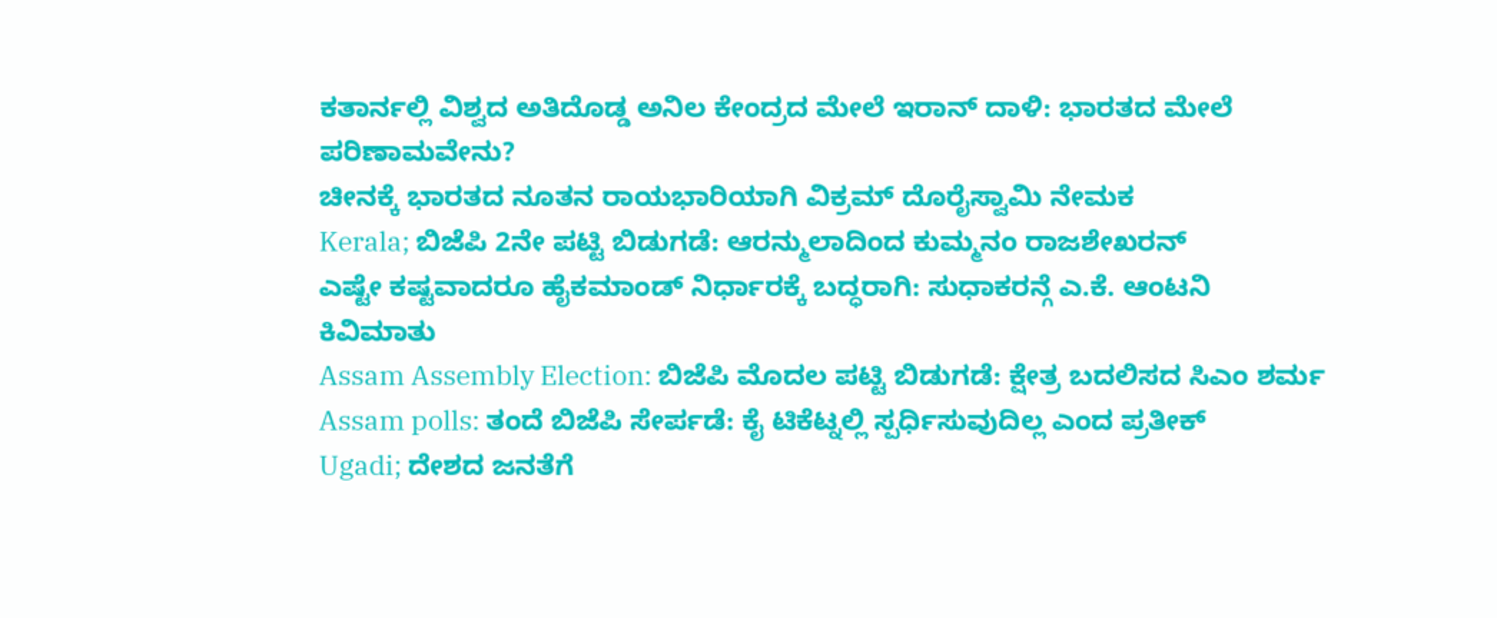ಕತಾರ್ನಲ್ಲಿ ವಿಶ್ವದ ಅತಿದೊಡ್ಡ ಅನಿಲ ಕೇಂದ್ರದ ಮೇಲೆ ಇರಾನ್ ದಾಳಿ: ಭಾರತದ ಮೇಲೆ ಪರಿಣಾಮವೇನು?
ಚೀನಕ್ಕೆ ಭಾರತದ ನೂತನ ರಾಯಭಾರಿಯಾಗಿ ವಿಕ್ರಮ್ ದೊರೈಸ್ವಾಮಿ ನೇಮಕ
Kerala; ಬಿಜೆಪಿ 2ನೇ ಪಟ್ಟಿ ಬಿಡುಗಡೆ: ಆರನ್ಮುಲಾದಿಂದ ಕುಮ್ಮನಂ ರಾಜಶೇಖರನ್
ಎಷ್ಟೇ ಕಷ್ಟವಾದರೂ ಹೈಕಮಾಂಡ್ ನಿರ್ಧಾರಕ್ಕೆ ಬದ್ಧರಾಗಿ: ಸುಧಾಕರನ್ಗೆ ಎ.ಕೆ. ಆಂಟನಿ ಕಿವಿಮಾತು
Assam Assembly Election: ಬಿಜೆಪಿ ಮೊದಲ ಪಟ್ಟಿ ಬಿಡುಗಡೆ: ಕ್ಷೇತ್ರ ಬದಲಿಸದ ಸಿಎಂ ಶರ್ಮ
Assam polls: ತಂದೆ ಬಿಜೆಪಿ ಸೇರ್ಪಡೆ: ಕೈ ಟಿಕೆಟ್ನಲ್ಲಿ ಸ್ಪರ್ಧಿಸುವುದಿಲ್ಲ ಎಂದ ಪ್ರತೀಕ್
Ugadi; ದೇಶದ ಜನತೆಗೆ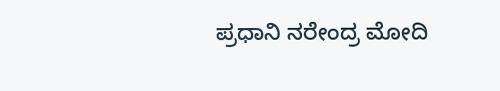ಪ್ರಧಾನಿ ನರೇಂದ್ರ ಮೋದಿ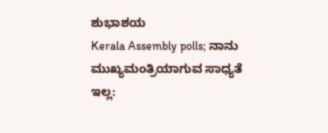ಶುಭಾಶಯ
Kerala Assembly polls; ನಾನು ಮುಖ್ಯಮಂತ್ರಿಯಾಗುವ ಸಾಧ್ಯತೆ ಇಲ್ಲ: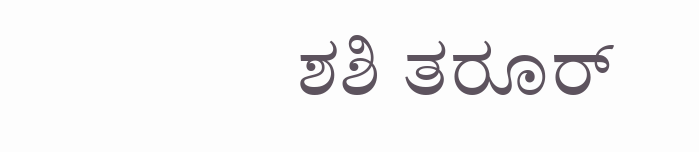ಶಶಿ ತರೂರ್